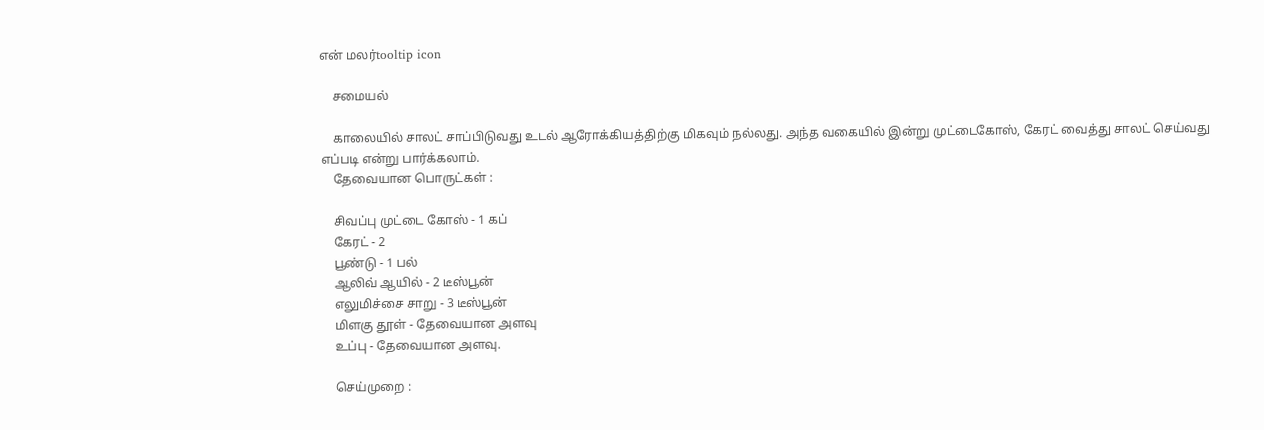என் மலர்tooltip icon

    சமையல்

    காலையில் சாலட் சாப்பிடுவது உடல் ஆரோக்கியத்திற்கு மிகவும் நல்லது. அந்த வகையில் இன்று முட்டைகோஸ், கேரட் வைத்து சாலட் செய்வது எப்படி என்று பார்க்கலாம்.
    தேவையான பொருட்கள் :

    சிவப்பு முட்டை கோஸ் - 1 கப்
    கேரட் - 2
    பூண்டு - 1 பல்
    ஆலிவ் ஆயில் - 2 டீஸ்பூன்
    எலுமிச்சை சாறு - 3 டீஸ்பூன்
    மிளகு தூள் - தேவையான அளவு
    உப்பு - தேவையான அளவு.

    செய்முறை :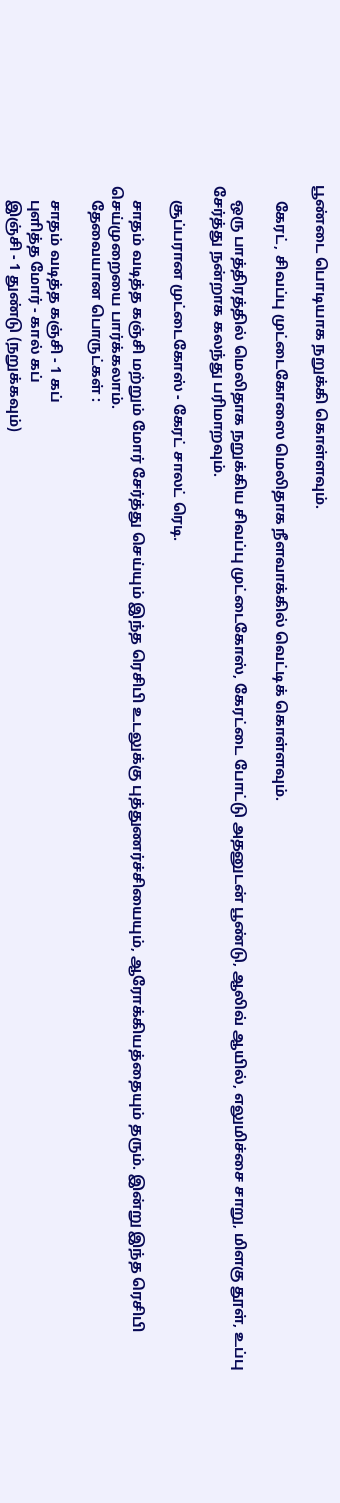பூண்டை பொடியாக நறுக்கி கொள்ளவும்.

    கேரட், சிவப்பு முட்டைகோஸை மெலிதாக நீளவாக்கில் வெட்டிக் கொள்ளவும்.

    ஒரு பாத்திரத்தில் மெலிதாக நறுக்கிய சிவப்பு முட்டைகோஸ், கேரட்டை போட்டு அதனுடன் பூண்டு, ஆலிவ் ஆயில், எலுமிச்சை சாறு, மிளகு தூள், உப்பு சேர்த்து நன்றாக கலந்து பரிமாறவும்.

    சூப்பரான முட்டைகோஸ் - கேரட் சாலட் ரெடி.

    சாதம் வடித்த கஞ்சி மற்றும் மோர் சேர்த்து செய்யும் இந்த ரெசிபி உடலுக்கு புத்துணர்ச்சியையும், ஆரோக்கியத்தையும் தரும். இன்று இந்த ரெசிபி செய்முறையை பார்க்கலாம்.
    தேவையான பொருட்கள் :

    சாதம் வடித்த கஞ்சி - 1 கப்
    புளித்த மோர் - கால் கப்
    இஞ்சி - 1 துண்டு (நறுக்கவும்)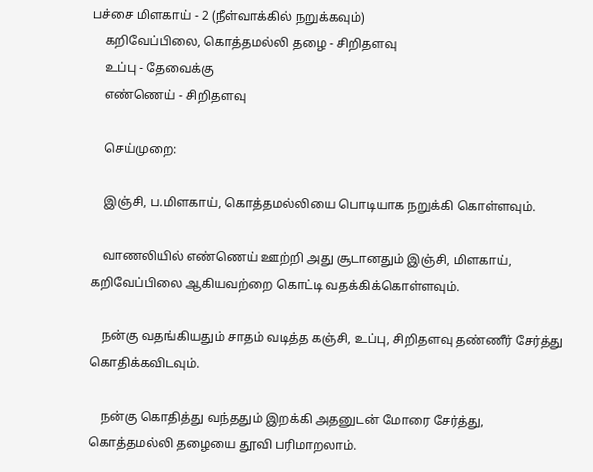பச்சை மிளகாய் - 2 (நீள்வாக்கில் நறுக்கவும்)
    கறிவேப்பிலை, கொத்தமல்லி தழை - சிறிதளவு
    உப்பு - தேவைக்கு
    எண்ணெய் - சிறிதளவு

    செய்முறை:

    இஞ்சி, ப.மிளகாய், கொத்தமல்லியை பொடியாக நறுக்கி கொள்ளவும்.

    வாணலியில் எண்ணெய் ஊற்றி அது சூடானதும் இஞ்சி, மிளகாய், கறிவேப்பிலை ஆகியவற்றை கொட்டி வதக்கிக்கொள்ளவும்.

    நன்கு வதங்கியதும் சாதம் வடித்த கஞ்சி, உப்பு, சிறிதளவு தண்ணீர் சேர்த்து கொதிக்கவிடவும்.

    நன்கு கொதித்து வந்ததும் இறக்கி அதனுடன் மோரை சேர்த்து, கொத்தமல்லி தழையை தூவி பரிமாறலாம்.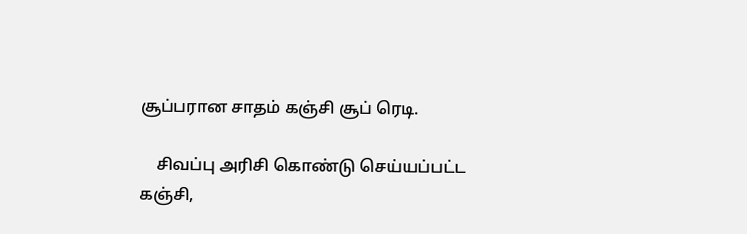சூப்பரான சாதம் கஞ்சி சூப் ரெடி.

    சிவப்பு அரிசி கொண்டு செய்யப்பட்ட கஞ்சி,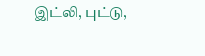இட்லி, புட்டு,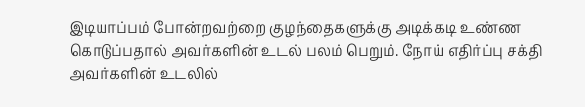இடியாப்பம் போன்றவற்றை குழந்தைகளுக்கு அடிக்கடி உண்ண கொடுப்பதால் அவர்களின் உடல் பலம் பெறும். நோய் எதிர்ப்பு சக்தி அவர்களின் உடலில்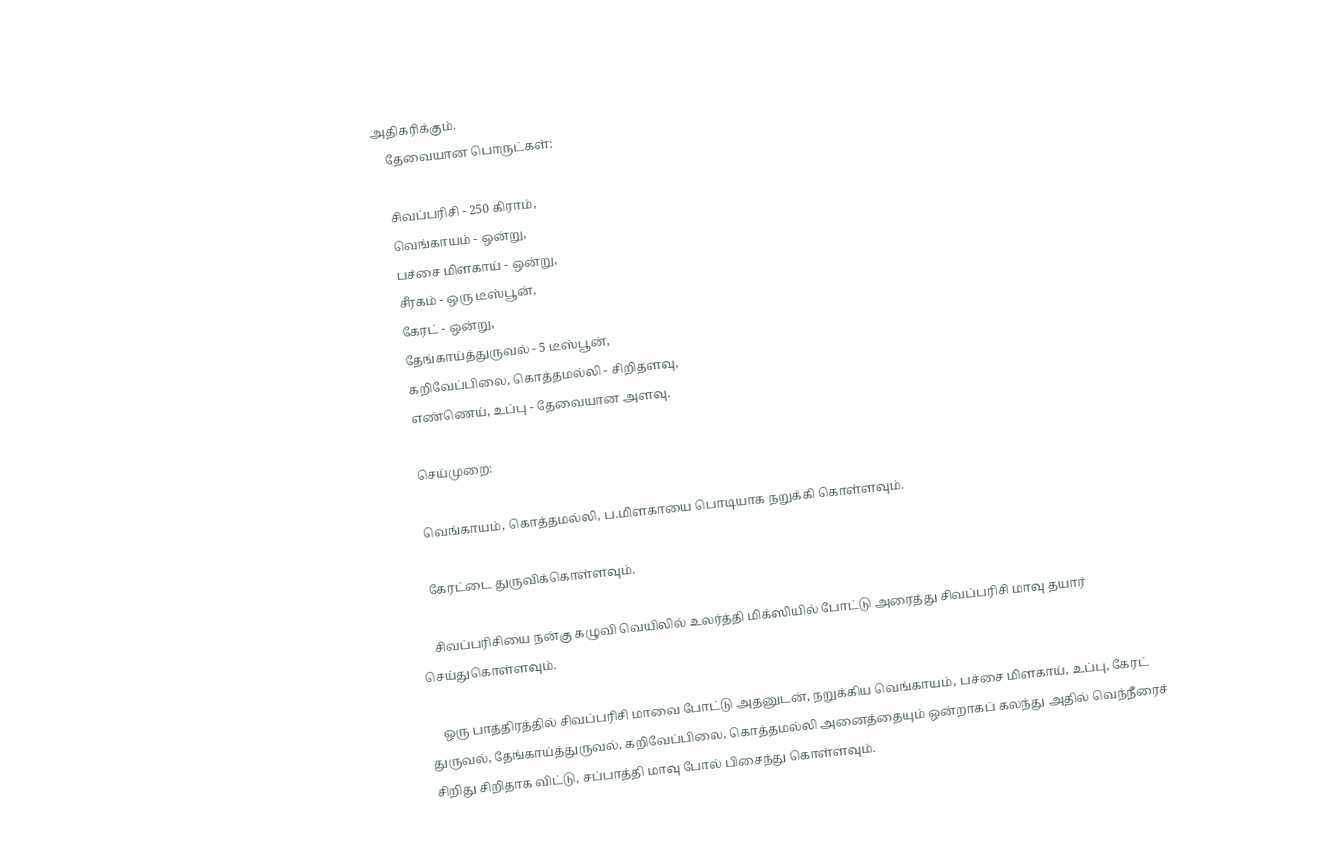அதிகரிக்கும்.
    தேவையான பொருட்கள்:

    சிவப்பரிசி - 250 கிராம்,
    வெங்காயம் - ஒன்று,
    பச்சை மிளகாய் - ஒன்று,
    சீரகம் - ஒரு டீஸ்பூன்,
    கேரட் - ஒன்று,
    தேங்காய்த்துருவல் - 5 டீஸ்பூன்,
    கறிவேப்பிலை, கொத்தமல்லி - சிறிதளவு,
    எண்ணெய், உப்பு - தேவையான அளவு.

    செய்முறை:

    வெங்காயம், கொத்தமல்லி, ப.மிளகாயை பொடியாக நறுக்கி கொள்ளவும்.

    கேரட்டை துருவிக்கொள்ளவும்.

    சிவப்பரிசியை நன்கு கழுவி வெயிலில் உலர்த்தி மிக்ஸியில் போட்டு அரைத்து சிவப்பரிசி மாவு தயார் செய்துகொள்ளவும்.

    ஒரு பாத்திரத்தில் சிவப்பரிசி மாவை போட்டு அதனுடன், நறுக்கிய வெங்காயம், பச்சை மிளகாய், உப்பு, கேரட் துருவல், தேங்காய்த்துருவல், கறிவேப்பிலை, கொத்தமல்லி அனைத்தையும் ஒன்றாகப் கலந்து அதில் வெந்நீரைச் சிறிது சிறிதாக விட்டு, சப்பாத்தி மாவு போல் பிசைந்து கொள்ளவும்.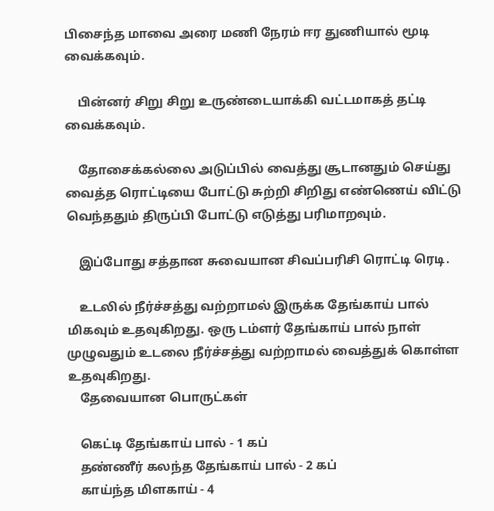பிசைந்த மாவை அரை மணி நேரம் ஈர துணியால் மூடி வைக்கவும்.

    பின்னர் சிறு சிறு உருண்டையாக்கி வட்டமாகத் தட்டி வைக்கவும்.

    தோசைக்கல்லை அடுப்பில் வைத்து சூடானதும் செய்து வைத்த ரொட்டியை போட்டு சுற்றி சிறிது எண்ணெய் விட்டு வெந்ததும் திருப்பி போட்டு எடுத்து பரிமாறவும்.

    இப்போது சத்தான சுவையான சிவப்பரிசி ரொட்டி ரெடி.

    உடலில் நீர்ச்சத்து வற்றாமல் இருக்க தேங்காய் பால் மிகவும் உதவுகிறது. ஒரு டம்ளர் தேங்காய் பால் நாள் முழுவதும் உடலை நீர்ச்சத்து வற்றாமல் வைத்துக் கொள்ள உதவுகிறது.
    தேவையான பொருட்கள்

    கெட்டி தேங்காய் பால் - 1 கப்
    தண்ணீர் கலந்த தேங்காய் பால் - 2 கப்
    காய்ந்த மிளகாய் - 4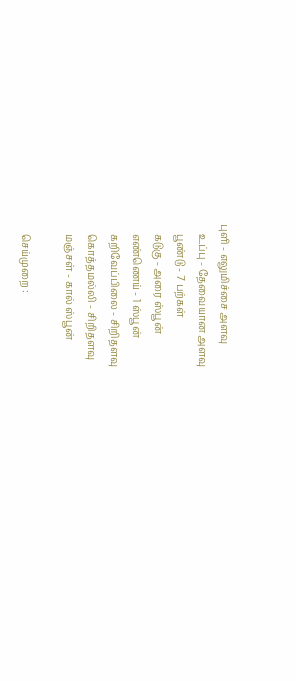புளி - எலுமிச்சை அளவு
    உப்பு - தேவையான அளவு
    பூண்டு - 7 பற்கள்
    கடுகு - அரை ஸ்பூன்
    எண்ணெய் - 1 ஸ்பூன்
    கறிவேப்பிலை - சிறிதளவு
    கொத்தமல்லி - சிறிதளவு
    மஞ்சள் - கால் ஸ்பூன்

    செய்முறை :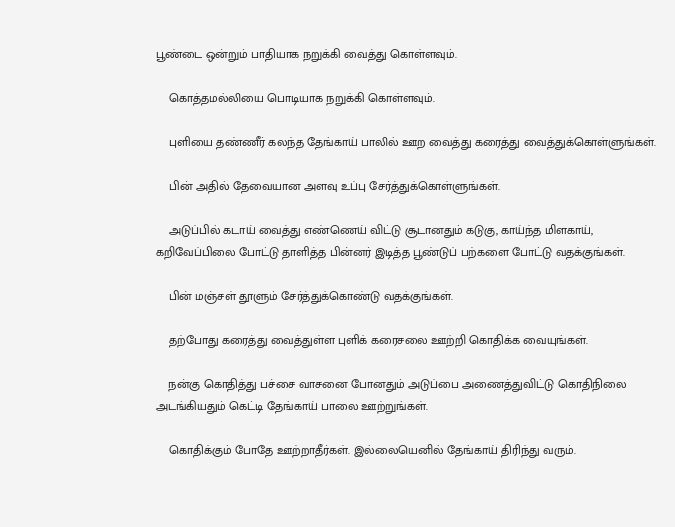பூண்டை ஒன்றும் பாதியாக நறுக்கி வைத்து கொள்ளவும்.

    கொத்தமல்லியை பொடியாக நறுக்கி கொள்ளவும்.

    புளியை தண்ணீர் கலந்த தேங்காய் பாலில் ஊற வைத்து கரைத்து வைத்துக்கொள்ளுங்கள்.

    பின் அதில் தேவையான அளவு உப்பு சேர்த்துக்கொள்ளுங்கள்.

    அடுப்பில் கடாய் வைத்து எண்ணெய் விட்டு சூடானதும் கடுகு, காய்ந்த மிளகாய், கறிவேப்பிலை போட்டு தாளித்த பின்னர் இடித்த பூண்டுப் பற்களை போட்டு வதக்குங்கள்.

    பின் மஞ்சள் தூளும் சேர்த்துக்கொண்டு வதக்குங்கள்.

    தற்போது கரைத்து வைத்துள்ள புளிக் கரைசலை ஊற்றி கொதிக்க வையுங்கள்.

    நன்கு கொதித்து பச்சை வாசனை போனதும் அடுப்பை அணைத்துவிட்டு கொதிநிலை அடங்கியதும் கெட்டி தேங்காய் பாலை ஊற்றுங்கள்.

    கொதிக்கும் போதே ஊற்றாதீர்கள். இல்லையெனில் தேங்காய் திரிந்து வரும்.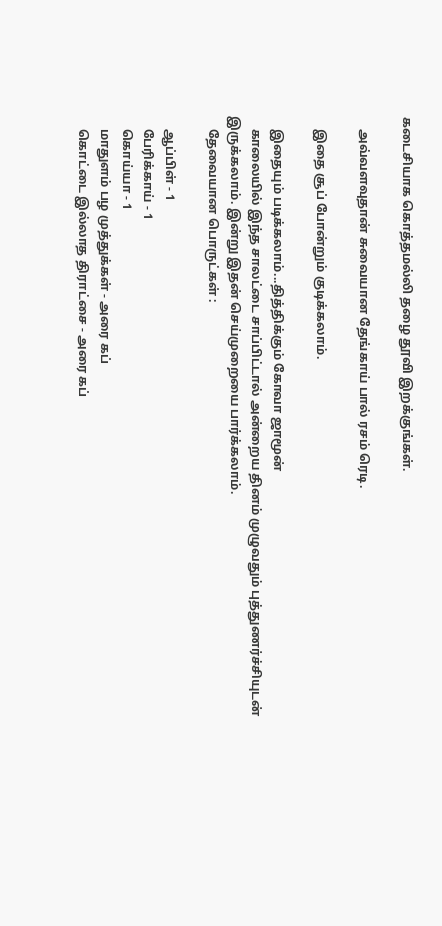கடைசியாக கொத்தமல்லி தழை தூவி இறக்குங்கள்.

    அவ்வளவுதான் சுவையான தேங்காய் பால் ரசம் ரெடி.

    இதை சூப் போன்றும் குடிக்கலாம்.

    இதையும் படிக்கலாம்...தித்திக்கும் கோவா ஜாமூன்
    காலையில் இந்த சாலட்டை சாப்பிட்டால் அன்றைய தினம் முழுவதும் புத்துணர்ச்சியுடன் இருக்கலாம். இன்று இதன் செய்முறையை பார்க்கலாம்.
    தேவையான பொருட்கள் :

    ஆப்பிள் - 1
    பேரிக்காய் - 1
    கொய்யா - 1
    மாதுளம் பழ முத்துக்கள் - அரை கப்
    கொட்டை இல்லாத திராட்சை - அரை கப்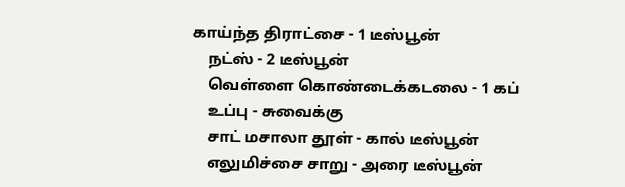காய்ந்த திராட்சை - 1 டீஸ்பூன்
    நட்ஸ் - 2 டீஸ்பூன்
    வெள்ளை கொண்டைக்கடலை - 1 கப்
    உப்பு - சுவைக்கு
    சாட் மசாலா தூள் - கால் டீஸ்பூன்
    எலுமிச்சை சாறு - அரை டீஸ்பூன்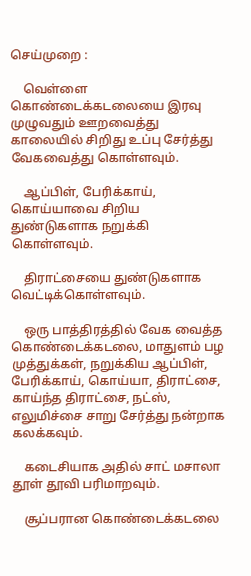செய்முறை :

    வெள்ளை கொண்டைக்கடலையை இரவு முழுவதும் ஊறவைத்து காலையில் சிறிது உப்பு சேர்த்து வேகவைத்து கொள்ளவும்.

    ஆப்பிள், பேரிக்காய், கொய்யாவை சிறிய துண்டுகளாக நறுக்கி கொள்ளவும்.

    திராட்சையை துண்டுகளாக வெட்டிக்கொள்ளவும்.

    ஒரு பாத்திரத்தில் வேக வைத்த கொண்டைக்கடலை, மாதுளம் பழ முத்துக்கள், நறுக்கிய ஆப்பிள், பேரிக்காய், கொய்யா, திராட்சை, காய்ந்த திராட்சை, நட்ஸ், எலுமிச்சை சாறு சேர்த்து நன்றாக கலக்கவும்.

    கடைசியாக அதில் சாட் மசாலா தூள் தூவி பரிமாறவும்.

    சூப்பரான கொண்டைக்கடலை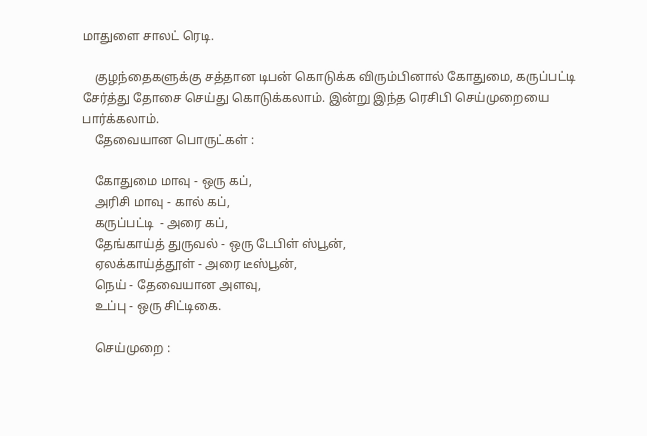மாதுளை சாலட் ரெடி.

    குழந்தைகளுக்கு சத்தான டிபன் கொடுக்க விரும்பினால் கோதுமை, கருப்பட்டி சேர்த்து தோசை செய்து கொடுக்கலாம். இன்று இந்த ரெசிபி செய்முறையை பார்க்கலாம்.
    தேவையான பொருட்கள் :

    கோதுமை மாவு - ஒரு கப்,
    அரிசி மாவு - கால் கப்,
    கருப்பட்டி  - அரை கப்,
    தேங்காய்த் துருவல் - ஒரு டேபிள் ஸ்பூன்,
    ஏலக்காய்த்தூள் - அரை டீஸ்பூன்,
    நெய் - தேவையான அளவு,
    உப்பு - ஒரு சிட்டிகை.

    செய்முறை :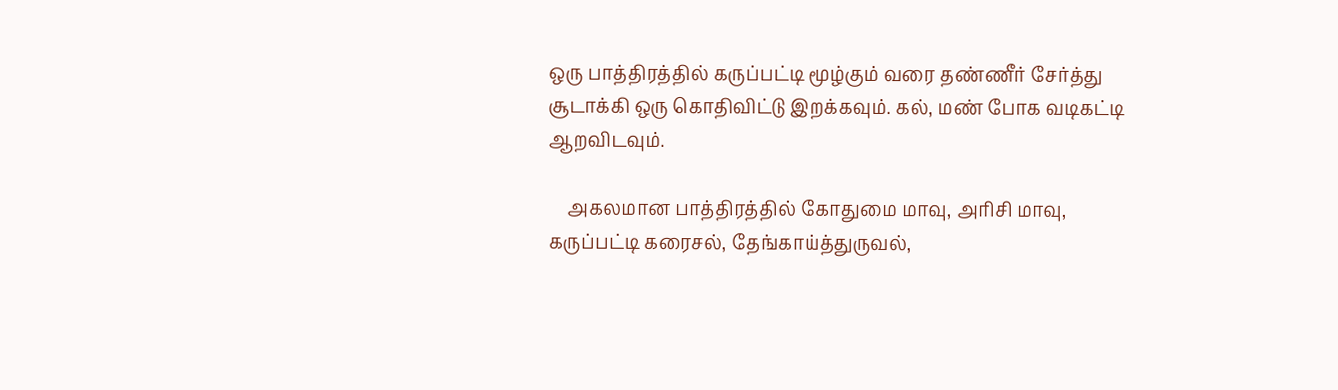ஒரு பாத்திரத்தில் கருப்பட்டி மூழ்கும் வரை தண்ணீர் சேர்த்து சூடாக்கி ஒரு கொதிவிட்டு இறக்கவும். கல், மண் போக வடிகட்டி ஆறவிடவும்.

    அகலமான பாத்திரத்தில் கோதுமை மாவு, அரிசி மாவு, கருப்பட்டி கரைசல், தேங்காய்த்துருவல்,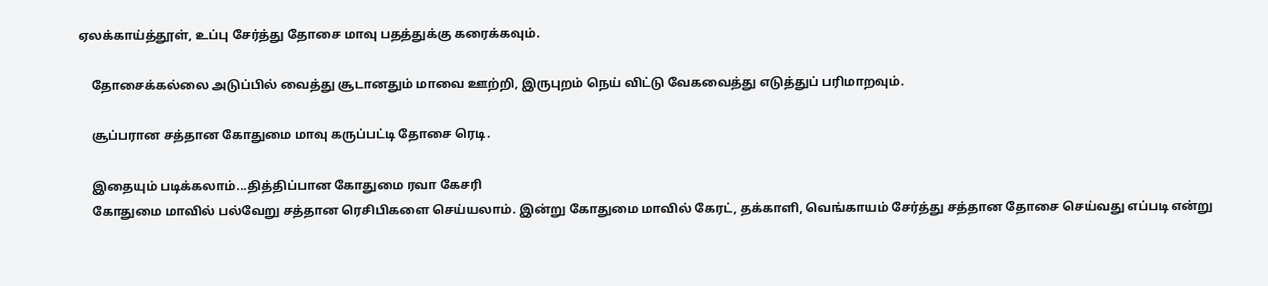ஏலக்காய்த்தூள், உப்பு சேர்த்து தோசை மாவு பதத்துக்கு கரைக்கவும்.

    தோசைக்கல்லை அடுப்பில் வைத்து சூடானதும் மாவை ஊற்றி, இருபுறம் நெய் விட்டு வேகவைத்து எடுத்துப் பரிமாறவும்.

    சூப்பரான சத்தான கோதுமை மாவு கருப்பட்டி தோசை ரெடி.

    இதையும் படிக்கலாம்...தித்திப்பான கோதுமை ரவா கேசரி
    கோதுமை மாவில் பல்வேறு சத்தான ரெசிபிகளை செய்யலாம். இன்று கோதுமை மாவில் கேரட், தக்காளி, வெங்காயம் சேர்த்து சத்தான தோசை செய்வது எப்படி என்று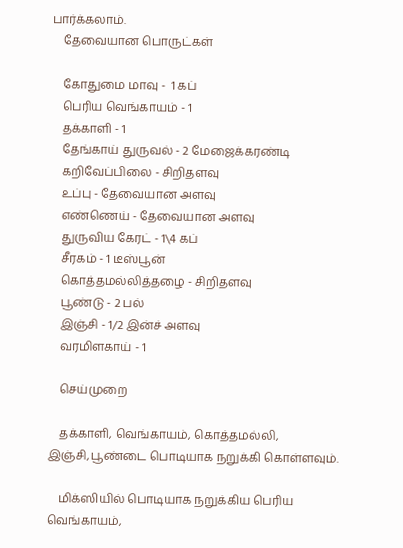பார்க்கலாம்.
    தேவையான பொருட்கள்

    கோதுமை மாவு -  1 கப்
    பெரிய வெங்காயம் - 1
    தக்காளி - 1
    தேங்காய் துருவல் - 2 மேஜைக்கரண்டி
    கறிவேப்பிலை - சிறிதளவு
    உப்பு - தேவையான அளவு
    எண்ணெய் - தேவையான அளவு
    துருவிய கேரட் - 1\4 கப்
    சீரகம் - 1 டீஸ்பூன்
    கொத்தமல்லித்தழை - சிறிதளவு
    பூண்டு - 2 பல்
    இஞ்சி - 1/2 இன்ச் அளவு
    வரமிளகாய் - 1

    செய்முறை

    தக்காளி, வெங்காயம், கொத்தமல்லி, இஞ்சி,பூண்டை பொடியாக நறுக்கி கொள்ளவும்.

    மிக்ஸியில் பொடியாக நறுக்கிய பெரிய வெங்காயம்,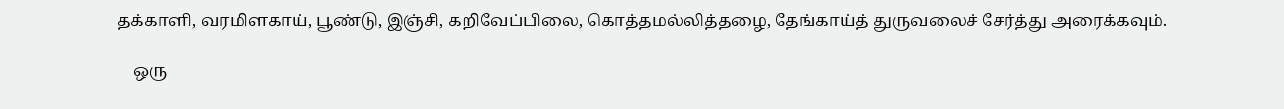தக்காளி, வரமிளகாய், பூண்டு, இஞ்சி, கறிவேப்பிலை, கொத்தமல்லித்தழை, தேங்காய்த் துருவலைச் சேர்த்து அரைக்கவும்.

    ஒரு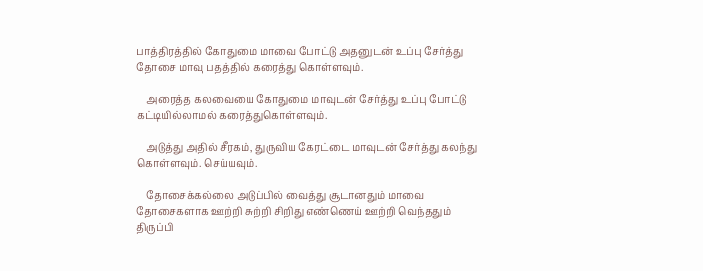பாத்திரத்தில் கோதுமை மாவை போட்டு அதனுடன் உப்பு சேர்த்து தோசை மாவு பதத்தில் கரைத்து கொள்ளவும்.

    அரைத்த கலவையை கோதுமை மாவுடன் சேர்த்து உப்பு போட்டு கட்டியில்லாமல் கரைத்துகொள்ளவும்.

    அடுத்து அதில் சீரகம், துருவிய கேரட்டை மாவுடன் சேர்த்து கலந்து கொள்ளவும். செய்யவும்.

    தோசைக்கல்லை அடுப்பில் வைத்து சூடானதும் மாவை தோசைகளாக ஊற்றி சுற்றி சிறிது எண்ணெய் ஊற்றி வெந்ததும் திருப்பி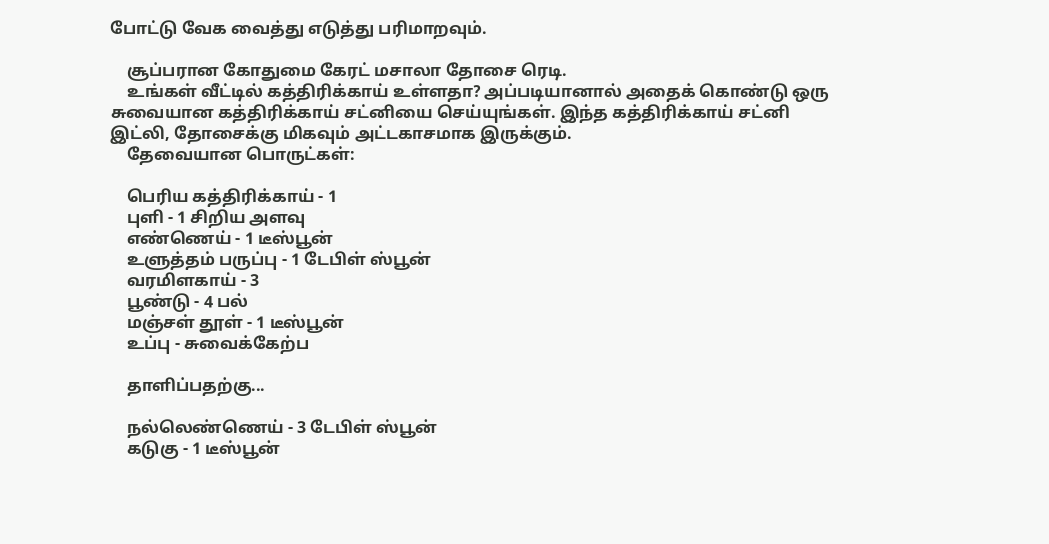போட்டு வேக வைத்து எடுத்து பரிமாறவும்.

    சூப்பரான கோதுமை கேரட் மசாலா தோசை ரெடி.
    உங்கள் வீட்டில் கத்திரிக்காய் உள்ளதா? அப்படியானால் அதைக் கொண்டு ஒரு சுவையான கத்திரிக்காய் சட்னியை செய்யுங்கள். இந்த கத்திரிக்காய் சட்னி இட்லி, தோசைக்கு மிகவும் அட்டகாசமாக இருக்கும்.
    தேவையான பொருட்கள்:

    பெரிய கத்திரிக்காய் - 1
    புளி - 1 சிறிய அளவு
    எண்ணெய் - 1 டீஸ்பூன்
    உளுத்தம் பருப்பு - 1 டேபிள் ஸ்பூன்
    வரமிளகாய் - 3
    பூண்டு - 4 பல்
    மஞ்சள் தூள் - 1 டீஸ்பூன்
    உப்பு - சுவைக்கேற்ப

    தாளிப்பதற்கு...

    நல்லெண்ணெய் - 3 டேபிள் ஸ்பூன்
    கடுகு - 1 டீஸ்பூன்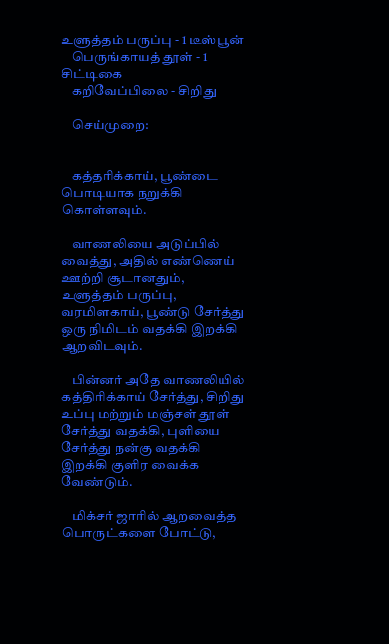உளுத்தம் பருப்பு - 1 டீஸ்பூன்
    பெருங்காயத் தூள் - 1 சிட்டிகை
    கறிவேப்பிலை - சிறிது

    செய்முறை:


    கத்தரிக்காய், பூண்டை பொடியாக நறுக்கி கொள்ளவும்.

    வாணலியை அடுப்பில் வைத்து, அதில் எண்ணெய் ஊற்றி சூடானதும், உளுத்தம் பருப்பு, வரமிளகாய், பூண்டு சேர்த்து ஒரு நிமிடம் வதக்கி இறக்கி ஆறவிடவும்.

    பின்னர் அதே வாணலியில் கத்திரிக்காய் சேர்த்து, சிறிது உப்பு மற்றும் மஞ்சள் தூள் சேர்த்து வதக்கி, புளியை சேர்த்து நன்கு வதக்கி இறக்கி குளிர வைக்க வேண்டும்.

    மிக்சர் ஜாரில் ஆறவைத்த பொருட்களை போட்டு,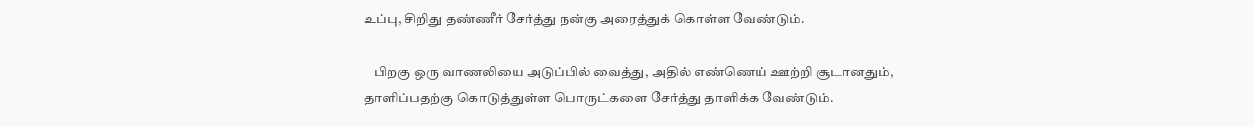உப்பு, சிறிது தண்ணீர் சேர்த்து நன்கு அரைத்துக் கொள்ள வேண்டும்.

    பிறகு ஒரு வாணலியை அடுப்பில் வைத்து, அதில் எண்ணெய் ஊற்றி சூடானதும், தாளிப்பதற்கு கொடுத்துள்ள பொருட்களை சேர்த்து தாளிக்க வேண்டும்.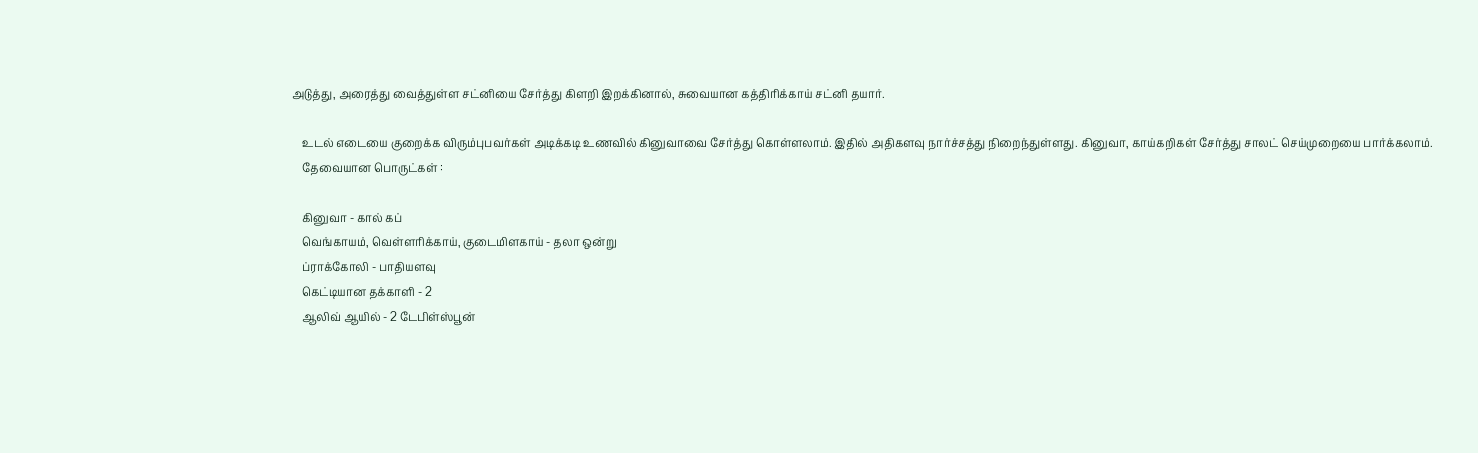அடுத்து, அரைத்து வைத்துள்ள சட்னியை சேர்த்து கிளறி இறக்கினால், சுவையான கத்திரிக்காய் சட்னி தயார்.

    உடல் எடையை குறைக்க விரும்புபவர்கள் அடிக்கடி உணவில் கினுவாவை சேர்த்து கொள்ளலாம். இதில் அதிகளவு நார்ச்சத்து நிறைந்துள்ளது. கினுவா, காய்கறிகள் சேர்த்து சாலட் செய்முறையை பார்க்கலாம்.
    தேவையான பொருட்கள் :

    கினுவா - கால் கப்
    வெங்காயம், வெள்ளரிக்காய், குடைமிளகாய் - தலா ஒன்று
    ப்ராக்கோலி - பாதியளவு
    கெட்டியான தக்காளி - 2
    ஆலிவ் ஆயில் - 2 டேபிள்ஸ்பூன்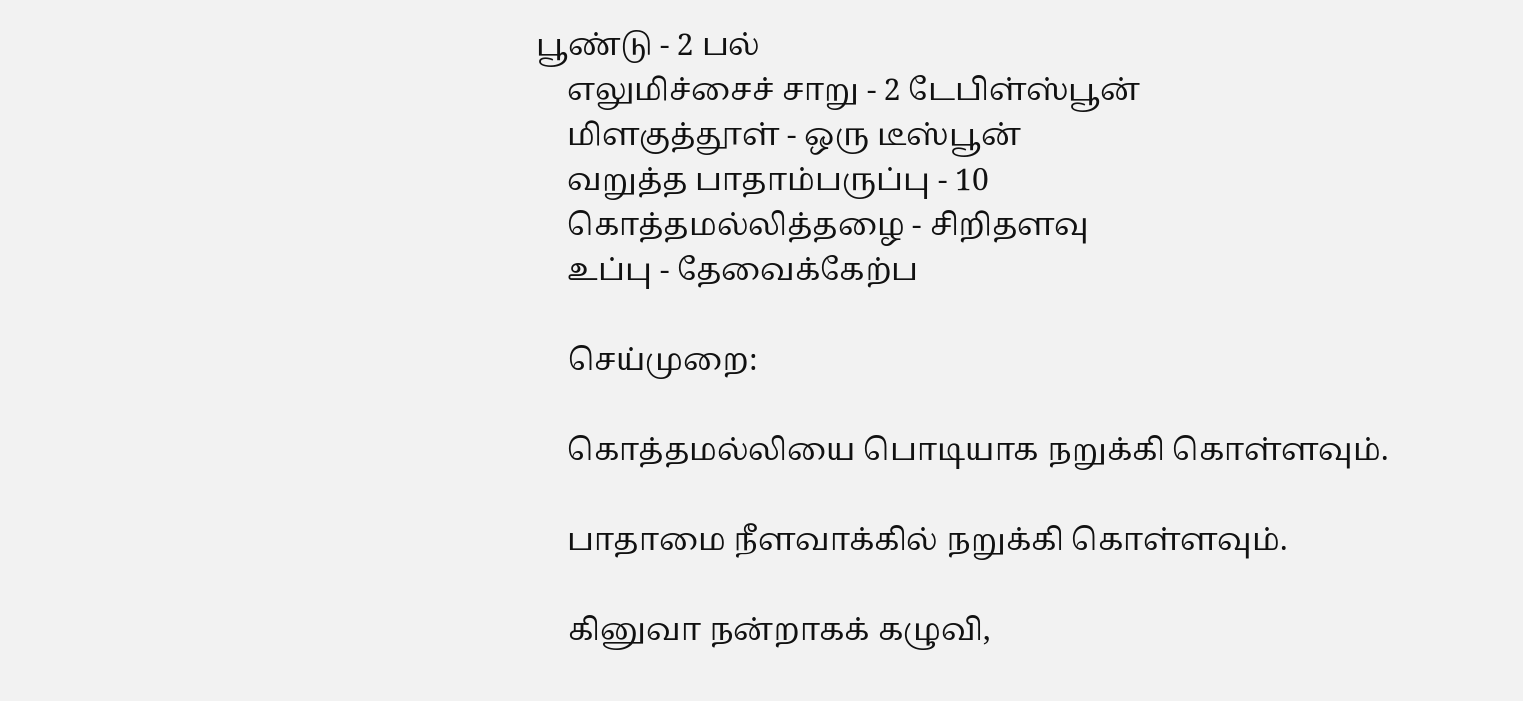பூண்டு - 2 பல்
    எலுமிச்சைச் சாறு - 2 டேபிள்ஸ்பூன்
    மிளகுத்தூள் - ஒரு டீஸ்பூன்
    வறுத்த பாதாம்பருப்பு - 10
    கொத்தமல்லித்தழை - சிறிதளவு
    உப்பு - தேவைக்கேற்ப

    செய்முறை:

    கொத்தமல்லியை பொடியாக நறுக்கி கொள்ளவும்.

    பாதாமை நீளவாக்கில் நறுக்கி கொள்ளவும்.

    கினுவா நன்றாகக் கழுவி,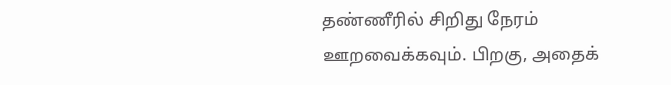தண்ணீரில் சிறிது நேரம் ஊறவைக்கவும். பிறகு, அதைக்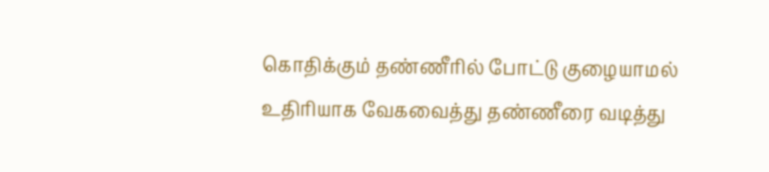கொதிக்கும் தண்ணீரில் போட்டு குழையாமல் உதிரியாக வேகவைத்து தண்ணீரை வடித்து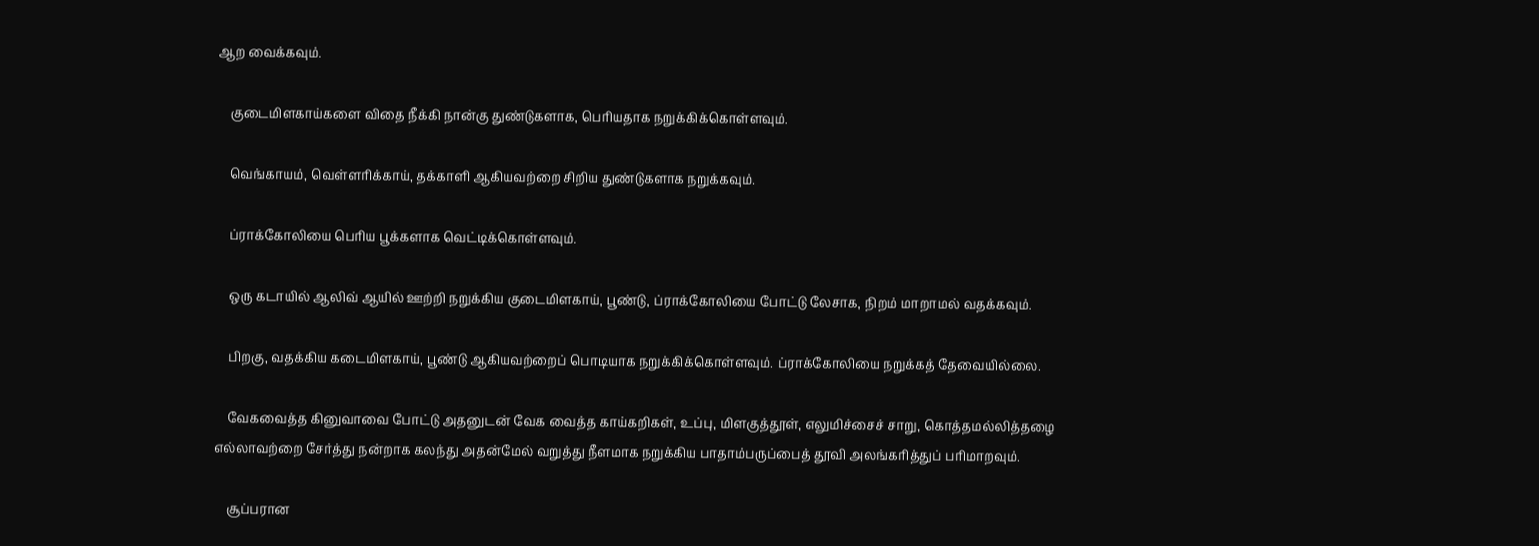ஆற வைக்கவும்.

    குடைமிளகாய்களை விதை நீக்கி நான்கு துண்டுகளாக, பெரியதாக நறுக்கிக்கொள்ளவும்.

    வெங்காயம், வெள்ளரிக்காய், தக்காளி ஆகியவற்றை சிறிய துண்டுகளாக நறுக்கவும்.

    ப்ராக்கோலியை பெரிய பூக்களாக வெட்டிக்கொள்ளவும்.

    ஒரு கடாயில் ஆலிவ் ஆயில் ஊற்றி நறுக்கிய குடைமிளகாய், பூண்டு, ப்ராக்கோலியை போட்டு லேசாக, நிறம் மாறாமல் வதக்கவும்.

    பிறகு, வதக்கிய கடைமிளகாய், பூண்டு ஆகியவற்றைப் பொடியாக நறுக்கிக்கொள்ளவும். ப்ராக்கோலியை நறுக்கத் தேவையில்லை.

    வேகவைத்த கினுவாவை போட்டு அதனுடன் வேக வைத்த காய்கறிகள், உப்பு, மிளகுத்தூள், எலுமிச்சைச் சாறு, கொத்தமல்லித்தழை எல்லாவற்றை சேர்த்து நன்றாக கலந்து அதன்மேல் வறுத்து நீளமாக நறுக்கிய பாதாம்பருப்பைத் தூவி அலங்கரித்துப் பரிமாறவும்.

    சூப்பரான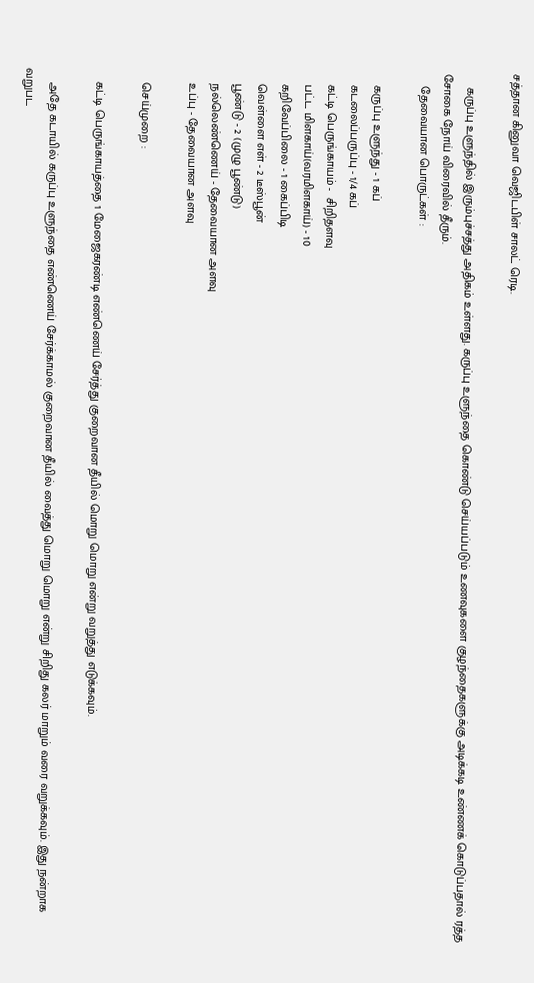சத்தான கினுவா வெஜிடபிள் சாலட் ரெடி.

    கருப்பு உளுந்தில் இரும்புச்சத்து அதிகம் உள்ளது. கருப்பு உளுந்தை கொண்டு செய்யப்படும் உணவுகளை குழந்தைகளுக்கு அடிக்கடி உண்ணக் கொடுப்பதால் ரத்த சோகை நோய் விரைவில் தீரும்.
    தேவையான பொருட்கள் :

    கருப்பு உளுந்து - 1 கப்
    கடலைப்பருப்பு - 1/4 கப்
    கட்டி பெருங்காயம் -  சிறிதளவு
    பட்ட மிளகாய்(வரமிளகாய்) - 10
    கறிவேப்பிலை - 1 கைப்பிடி
    வெள்ளை எள் - 2 டீஸ்பூன்
    பூண்டு - 2 (முழு பூண்டு)
    நல்லெண்ணெய் - தேவையான அளவு
    உப்பு - தேவையான அளவு

    செய்முறை :

    கட்டி பெருங்காயத்தை 1 மேஜைகரண்டி எண்ணெய் சேர்த்து குறைவான தீயில் மொறு மொறு என்று வறுத்து எடுக்கவும்.

    அதே கடாயில் கருப்பு உளுந்தை எண்ணெய் சேர்க்காமல் குறைவான தீயில் வைத்து மொறு மொறு என்று சிறிது கலர் மாறும் வரை வறுக்கவும். இது நன்றாக வறுபட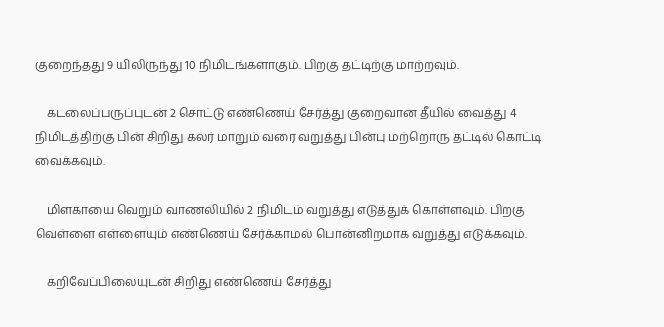குறைந்தது 9 யிலிருந்து 10 நிமிடங்களாகும். பிறகு தட்டிற்கு மாற்றவும்.

    கடலைப்பருப்புடன் 2 சொட்டு எண்ணெய் சேர்த்து குறைவான தீயில் வைத்து 4 நிமிடத்திற்கு பின் சிறிது கலர் மாறும் வரை வறுத்து பின்பு மற்றொரு தட்டில் கொட்டி வைக்கவும்.

    மிளகாயை வெறும் வாணலியில் 2 நிமிடம் வறுத்து எடுத்துக் கொள்ளவும். பிறகு வெள்ளை எள்ளையும் எண்ணெய் சேர்க்காமல் பொன்னிறமாக வறுத்து எடுக்கவும்.

    கறிவேப்பிலையுடன் சிறிது எண்ணெய் சேர்த்து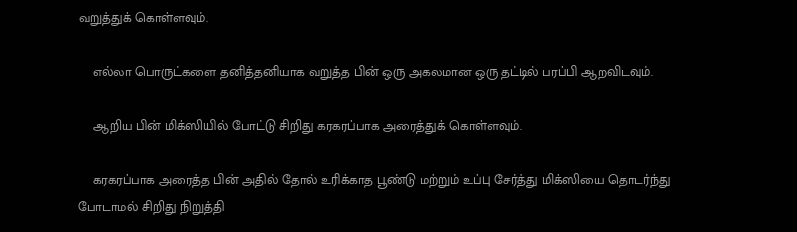வறுத்துக் கொள்ளவும்.

    எல்லா பொருட்களை தனித்தனியாக வறுத்த பின் ஒரு அகலமான ஒரு தட்டில் பரப்பி ஆறவிடவும்.

    ஆறிய பின் மிக்ஸியில் போட்டு சிறிது கரகரப்பாக அரைத்துக் கொள்ளவும்.

    கரகரப்பாக அரைத்த பின் அதில் தோல் உரிக்காத பூண்டு மற்றும் உப்பு சேர்த்து மிக்ஸியை தொடர்ந்து போடாமல் சிறிது நிறுத்தி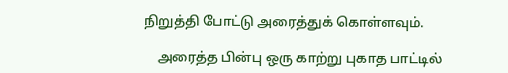நிறுத்தி போட்டு அரைத்துக் கொள்ளவும்.

    அரைத்த பின்பு ஒரு காற்று புகாத பாட்டில்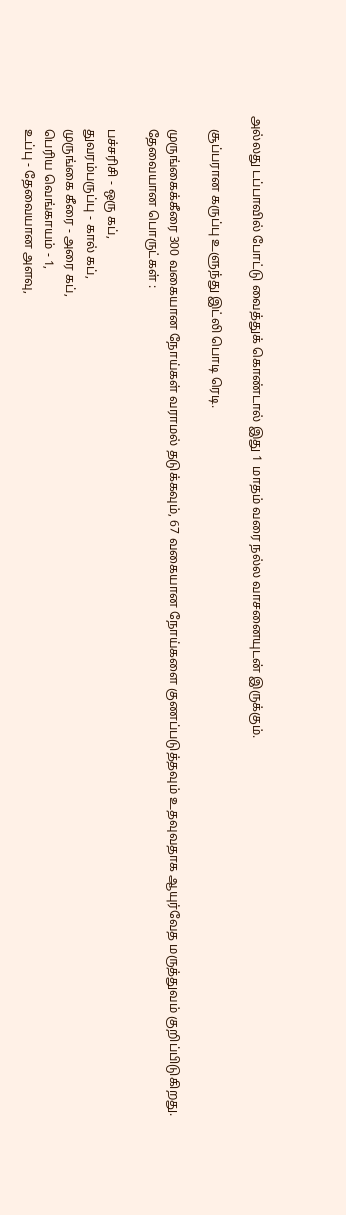அல்லது டப்பாவில் போட்டு வைத்துக் கொண்டால் இது 1 மாதம் வரை நல்ல வாசனையுடன் இருக்கும்.

    சூப்பரான கருப்பு உளுந்து இட்லி பொடி ரெடி.

    முருங்கைக்கீரை 300 வகையான நோய்கள் வராமல் தடுக்கவும், 67 வகையான நோய்களை குணப்படுத்தவும் உதவுவதாக ஆயுர்வேத மருத்துவம் குறிப்பிடுகிறது.
    தேவையான பொருட்கள் :

    பச்சரிசி - ஒரு கப்,
    துவரம்பருப்பு - கால் கப்,
    முருங்கை கீரை - அரை கப்,
    பெரிய வெங்காயம் - 1,
    உப்பு - தேவையான அளவு,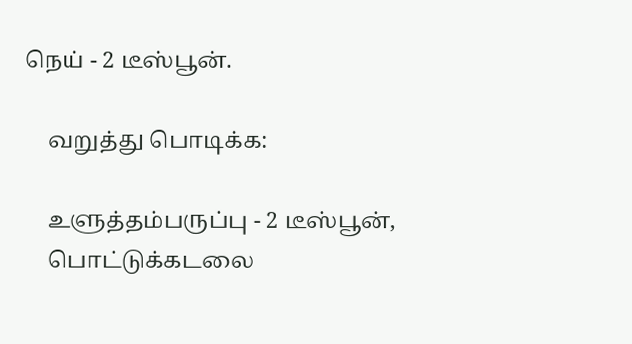நெய் - 2 டீஸ்பூன்.

    வறுத்து பொடிக்க:

    உளுத்தம்பருப்பு - 2 டீஸ்பூன்,
    பொட்டுக்கடலை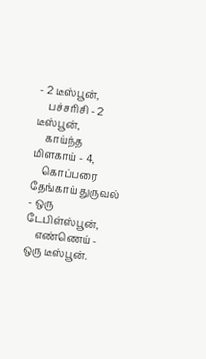- 2 டீஸ்பூன்,
    பச்சரிசி - 2 டீஸ்பூன்,
    காய்ந்த மிளகாய் - 4,
    கொப்பரை தேங்காய் துருவல் - ஒரு டேபிள்ஸ்பூன்,
    எண்ணெய் - ஒரு டீஸ்பூன்.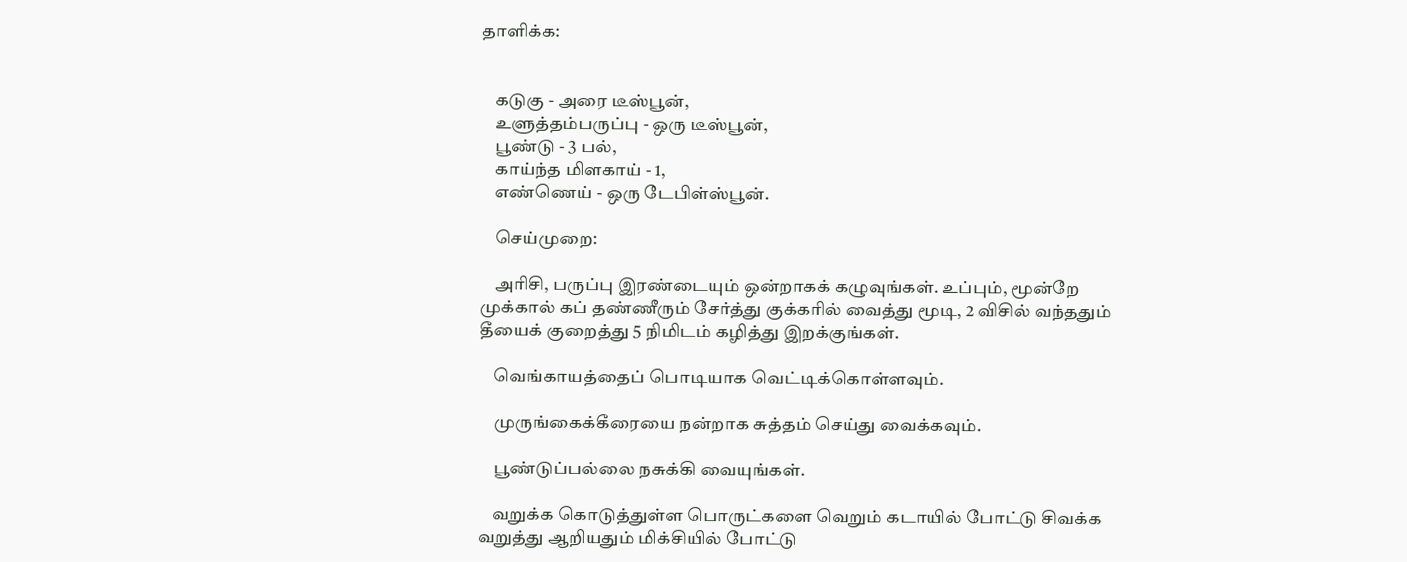தாளிக்க:


    கடுகு - அரை டீஸ்பூன்,
    உளுத்தம்பருப்பு - ஒரு டீஸ்பூன்,
    பூண்டு - 3 பல்,
    காய்ந்த மிளகாய் - 1,
    எண்ணெய் - ஒரு டேபிள்ஸ்பூன்.

    செய்முறை:

    அரிசி, பருப்பு இரண்டையும் ஒன்றாகக் கழுவுங்கள். உப்பும், மூன்றே முக்கால் கப் தண்ணீரும் சேர்த்து குக்கரில் வைத்து மூடி, 2 விசில் வந்ததும் தீயைக் குறைத்து 5 நிமிடம் கழித்து இறக்குங்கள்.

    வெங்காயத்தைப் பொடியாக வெட்டிக்கொள்ளவும்.

    முருங்கைக்கீரையை நன்றாக சுத்தம் செய்து வைக்கவும்.

    பூண்டுப்பல்லை நசுக்கி வையுங்கள்.

    வறுக்க கொடுத்துள்ள பொருட்களை வெறும் கடாயில் போட்டு சிவக்க வறுத்து ஆறியதும் மிக்சியில் போட்டு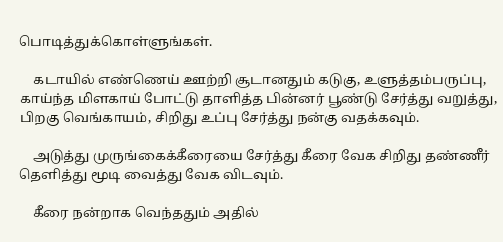பொடித்துக்கொள்ளுங்கள்.

    கடாயில் எண்ணெய் ஊற்றி சூடானதும் கடுகு, உளுத்தம்பருப்பு, காய்ந்த மிளகாய் போட்டு தாளித்த பின்னர் பூண்டு சேர்த்து வறுத்து, பிறகு வெங்காயம், சிறிது உப்பு சேர்த்து நன்கு வதக்கவும்.

    அடுத்து முருங்கைக்கீரையை சேர்த்து கீரை வேக சிறிது தண்ணீர் தெளித்து மூடி வைத்து வேக விடவும்.

    கீரை நன்றாக வெந்ததும் அதில்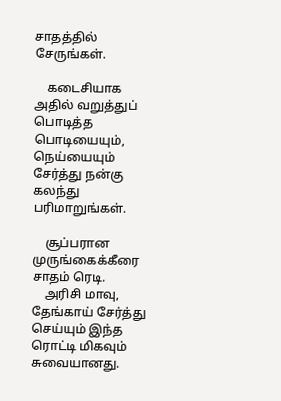சாதத்தில் சேருங்கள்.

    கடைசியாக அதில் வறுத்துப் பொடித்த பொடியையும், நெய்யையும் சேர்த்து நன்கு கலந்து பரிமாறுங்கள்.

    சூப்பரான முருங்கைக்கீரை சாதம் ரெடி.
    அரிசி மாவு, தேங்காய் சேர்த்து செய்யும் இந்த ரொட்டி மிகவும் சுவையானது.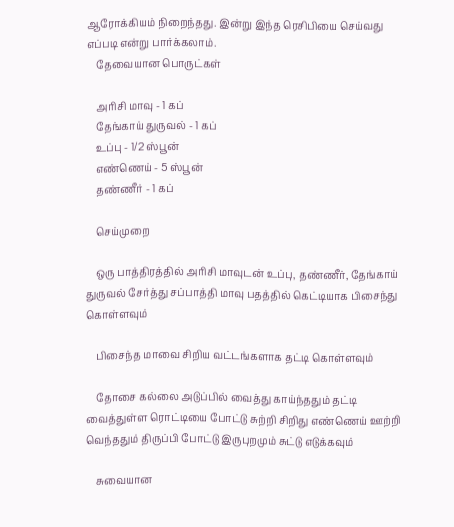ஆரோக்கியம் நிறைந்தது. இன்று இந்த ரெசிபியை செய்வது எப்படி என்று பார்க்கலாம்.
    தேவையான பொருட்கள்

    அரிசி மாவு - 1 கப்
    தேங்காய் துருவல் - 1 கப்
    உப்பு - 1/2 ஸ்பூன்
    எண்ணெய் - 5 ஸ்பூன்
    தண்ணீர் - 1 கப்

    செய்முறை

    ஒரு பாத்திரத்தில் அரிசி மாவுடன் உப்பு, தண்ணீர், தேங்காய் துருவல் சேர்த்து சப்பாத்தி மாவு பதத்தில் கெட்டியாக பிசைந்து கொள்ளவும்

    பிசைந்த மாவை சிறிய வட்டங்களாக தட்டி கொள்ளவும்

    தோசை கல்லை அடுப்பில் வைத்து காய்ந்ததும் தட்டி வைத்துள்ள ரொட்டியை போட்டு சுற்றி சிறிது எண்ணெய் ஊற்றி வெந்ததும் திருப்பி போட்டு இருபுறமும் சுட்டு எடுக்கவும்

    சுவையான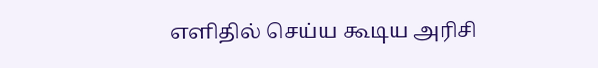எளிதில் செய்ய கூடிய அரிசி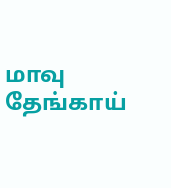மாவு தேங்காய்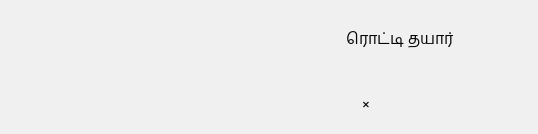ரொட்டி தயார்

    ×